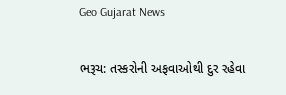Geo Gujarat News

ભરૂચ: તસ્કરોની અફવાઓથી દુર રહેવા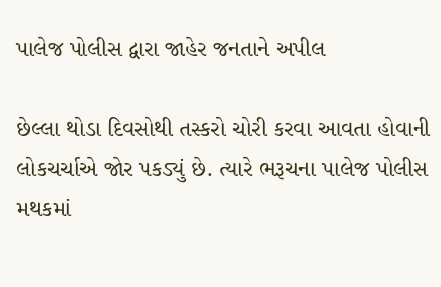પાલેજ પોલીસ દ્વારા જાહેર જનતાને અપીલ

છેલ્લા થોડા દિવસોથી તસ્કરો ચોરી કરવા આવતા હોવાની લોકચર્ચાએ જોર પકડ્યું છે. ત્યારે ભરૂચના પાલેજ પોલીસ મથકમાં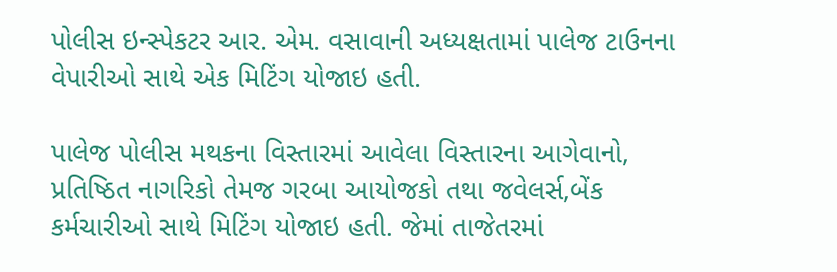પોલીસ ઇન્સ્પેકટર આર. એમ. વસાવાની અધ્યક્ષતામાં પાલેજ ટાઉનના વેપારીઓ સાથે એક મિટિંગ યોજાઇ હતી.

પાલેજ પોલીસ મથકના વિસ્તારમાં આવેલા વિસ્તારના આગેવાનો, પ્રતિષ્ઠિત નાગરિકો તેમજ ગરબા આયોજકો તથા જવેલર્સ,બેંક કર્મચારીઓ સાથે મિટિંગ યોજાઇ હતી. જેમાં તાજેતરમાં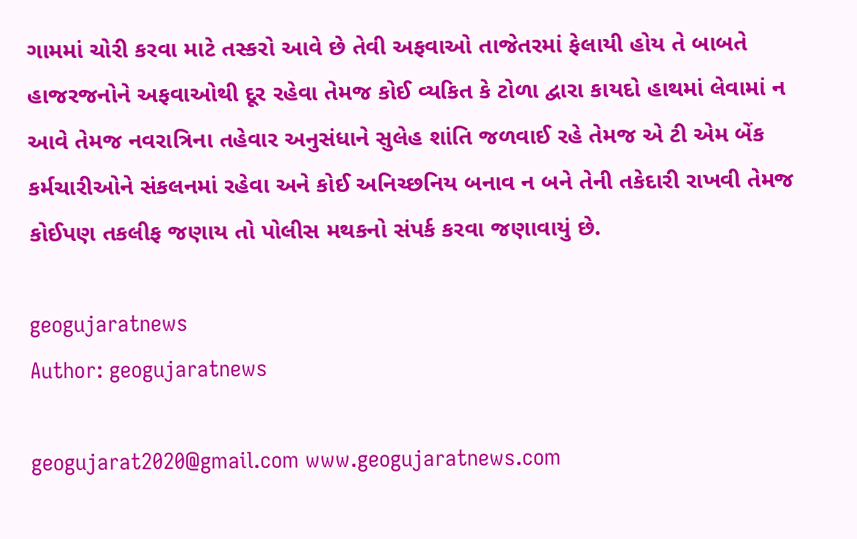ગામમાં ચોરી કરવા માટે તસ્કરો આવે છે તેવી અફવાઓ તાજેતરમાં ફેલાયી હોય તે બાબતે હાજરજનોને અફવાઓથી દૂર રહેવા તેમજ કોઈ વ્યકિત કે ટોળા દ્વારા કાયદો હાથમાં લેવામાં ન આવે તેમજ નવરાત્રિના તહેવાર અનુસંધાને સુલેહ શાંતિ જળવાઈ રહે તેમજ એ ટી એમ બેંક કર્મચારીઓને સંકલનમાં રહેવા અને કોઈ અનિચ્છનિય બનાવ ન બને તેની તકેદારી રાખવી તેમજ કોઈપણ તકલીફ જણાય તો પોલીસ મથકનો સંપર્ક કરવા જણાવાયું છે.

geogujaratnews
Author: geogujaratnews

geogujarat2020@gmail.com www.geogujaratnews.com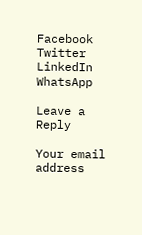Facebook
Twitter
LinkedIn
WhatsApp

Leave a Reply

Your email address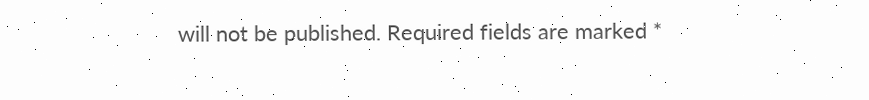will not be published. Required fields are marked *